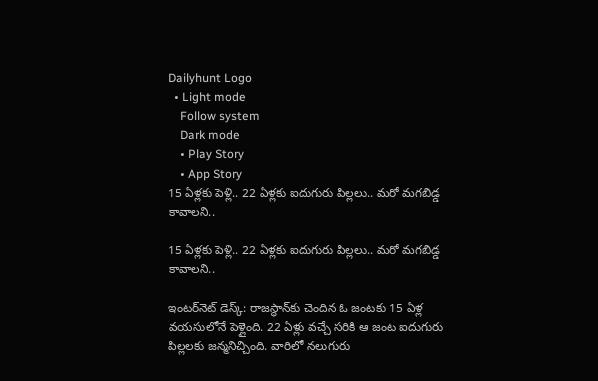Dailyhunt Logo
  • Light mode
    Follow system
    Dark mode
    • Play Story
    • App Story
15 ఏళ్లకు పెళ్లి.. 22 ఏళ్లకు ఐదుగురు పిల్లలు.. మరో మగబిడ్డ కావాలని..

15 ఏళ్లకు పెళ్లి.. 22 ఏళ్లకు ఐదుగురు పిల్లలు.. మరో మగబిడ్డ కావాలని..

ఇంటర్‌నెట్ డెస్క్: రాజస్థాన్‌కు చెందిన ఓ జంటకు 15 ఏళ్ల వయసులోనే పెళ్లైంది. 22 ఏళ్లు వచ్చే సరికి ఆ జంట ఐదుగురు పిల్లలకు జన్మనిచ్చింది. వారిలో నలుగురు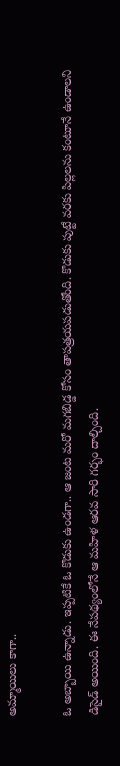అమ్మాయిలు కాగా..

ఓ అబ్బాయి ఉన్నాడు. ఇప్పటికే ఓ కొడుకు ఉండగా.. ఆ జంట మరో మగబిడ్డ కోసం తాపత్రయపడుతోంది. కొడుకు పుట్టే వరకు పిల్లలను కంటూనే ఉండాలని డిసైడ్ అయింది. ఈ నేపథ్యంలోనే ఆ మహిళ ఆరవ సారి గర్భం దాల్చింది.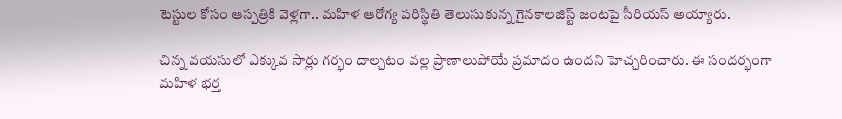టెస్టుల కోసం ఆస్పత్రికి వెళ్లగా.. మహిళ ఆరోగ్య పరిస్థితి తెలుసుకున్న గైనకాలజిస్ట్ జంటపై సీరియస్ అయ్యారు.

చిన్న వయసులో ఎక్కువ సార్లు గర్భం దాల్చటం వల్ల ప్రాణాలుపోయే ప్రమాదం ఉందని హెచ్చరించారు. ఈ సందర్భంగా మహిళ భర్త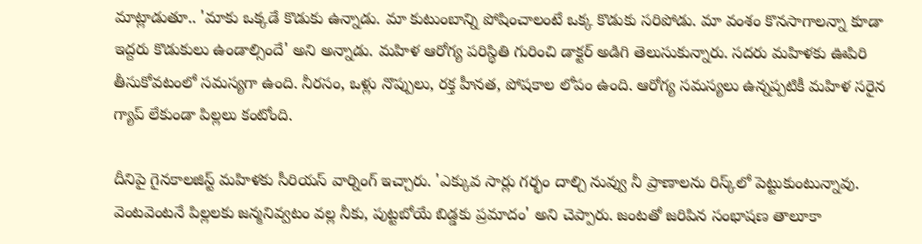మాట్లాడుతూ.. 'మాకు ఒక్కడే కొడుకు ఉన్నాడు. మా కుటుంబాన్ని పోషించాలంటే ఒక్క కొడుకు సరిపోడు. మా వంశం కొనసాగాలన్నా కూడా ఇద్దరు కొడుకులు ఉండాల్సిందే' అని అన్నాడు. మహిళ ఆరోగ్య పరిస్థితి గురించి డాక్టర్ అడిగి తెలుసుకున్నారు. సదరు మహిళకు ఊపిరి తీసుకోవటంలో సమస్యగా ఉంది. నీరసం, ఒళ్లు నొప్పులు, రక్త హీనత, పోషకాల లోపం ఉంది. ఆరోగ్య సమస్యలు ఉన్నప్పటికీ మహిళ సరైన గ్యాప్ లేకుండా పిల్లలు కంటోంది.

దీనిపై గైనకాలజిస్ట్ మహిళకు సీరియస్ వార్నింగ్ ఇచ్చారు. 'ఎక్కువ సార్లు గర్భం దాల్చి నువ్వు నీ ప్రాణాలను రిస్క్‌లో పెట్టుకుంటున్నావు. వెంటవెంటనే పిల్లలకు జన్మనివ్వటం వల్ల నీకు, పుట్టబోయే బిడ్డకు ప్రమాదం' అని చెప్పారు. జంటతో జరిపిన సంభాషణ తాలూకా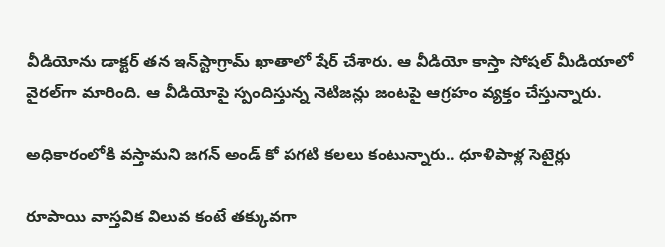వీడియోను డాక్టర్ తన ఇన్‌స్టాగ్రామ్ ఖాతాలో షేర్ చేశారు. ఆ వీడియో కాస్తా సోషల్ మీడియాలో వైరల్‌గా మారింది. ఆ వీడియోపై స్పందిస్తున్న నెటిజన్లు జంటపై ఆగ్రహం వ్యక్తం చేస్తున్నారు.

అధికారంలోకి వస్తామని జగన్ అండ్ కో పగటి కలలు కంటున్నారు.. ధూళిపాళ్ల సెటైర్లు

రూపాయి వాస్తవిక విలువ కంటే తక్కువగా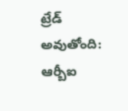ట్రేడ్ అవుతోంది: ఆర్బీఐ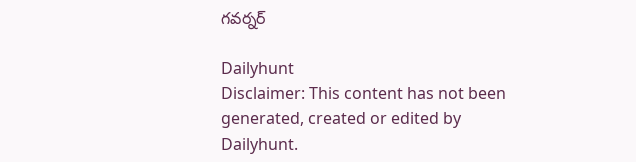గవర్నర్

Dailyhunt
Disclaimer: This content has not been generated, created or edited by Dailyhunt.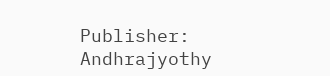Publisher: Andhrajyothy